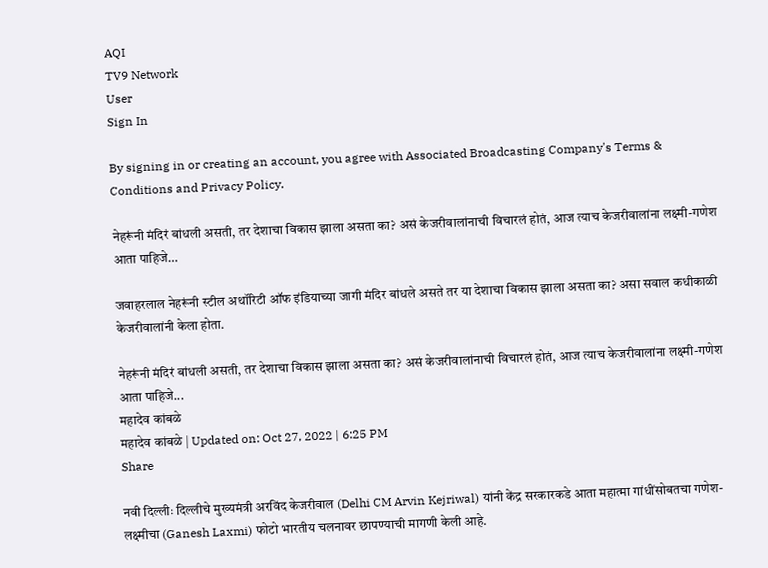AQI
TV9 Network
User
Sign In

By signing in or creating an account, you agree with Associated Broadcasting Company's Terms & Conditions and Privacy Policy.

नेहरूंनी मंदिरं बांधली असती, तर देशाचा विकास झाला असता का? असं केजरीवालांनाची विचारलं होतं, आज त्याच केजरीवालांना लक्ष्मी-गणेश आता पाहिजे…

जवाहरलाल नेहरूंनी स्टील अथॉरिटी ऑफ इंडियाच्या जागी मंदिर बांधले असते तर या देशाचा विकास झाला असता का? असा सवाल कधीकाळी केजरीवालांनी केला होता.

नेहरूंनी मंदिरं बांधली असती, तर देशाचा विकास झाला असता का? असं केजरीवालांनाची विचारलं होतं, आज त्याच केजरीवालांना लक्ष्मी-गणेश आता पाहिजे...
महादेव कांबळे
महादेव कांबळे | Updated on: Oct 27, 2022 | 6:25 PM
Share

नवी दिल्लीः दिल्लीचे मुख्यमंत्री अरविंद केजरीवाल (Delhi CM Arvin Kejriwal) यांनी केंद्र सरकारकडे आता महात्मा गांधींसोबतचा गणेश-लक्ष्मीचा (Ganesh Laxmi) फोटो भारतीय चलनावर छापण्याची मागणी केली आहे.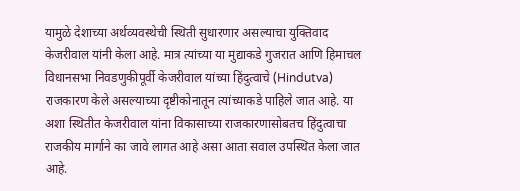यामुळे देशाच्या अर्थव्यवस्थेची स्थिती सुधारणार असल्याचा युक्तिवाद केजरीवाल यांनी केला आहे. मात्र त्यांच्या या मुद्याकडे गुजरात आणि हिमाचल विधानसभा निवडणुकीपूर्वी केजरीवाल यांच्या हिंदुत्वाचे (Hindutva) राजकारण केले असल्याच्या दृष्टीकोनातून त्यांच्याकडे पाहिले जात आहे. या अशा स्थितीत केजरीवाल यांना विकासाच्या राजकारणासोबतच हिंदुत्वाचा राजकीय मार्गाने का जावे लागत आहे असा आता सवाल उपस्थित केला जात आहे.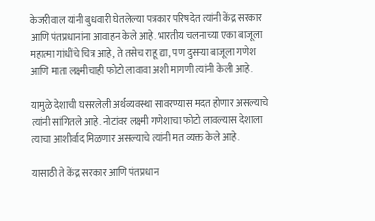केजरीवाल यांनी बुधवारी घेतलेल्या पत्रकार परिषदेत त्यांनी केंद्र सरकार आणि पंतप्रधानांना आवाहन केले आहे. भारतीय चलनाच्या एका बाजूला महात्मा गांधींचे चित्र आहे, ते तसेच राहू द्या, पण दुसऱ्या बाजूला गणेश आणि माता लक्ष्मीचाही फोटो लावावा अशी मागणी त्यांनी केली आहे.

यामुळे देशाची घसरलेली अर्थव्यवस्था सावरण्यास मदत होणार असल्याचे त्यांनी सांगितले आहे. नोटांवर लक्ष्मी गणेशाचा फोटो लावल्यास देशाला त्याचा आशीर्वाद मिळणार असल्याचे त्यांनी मत व्यक्त केले आहे.

यासाठी ते केंद्र सरकार आणि पंतप्रधान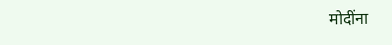मोदींना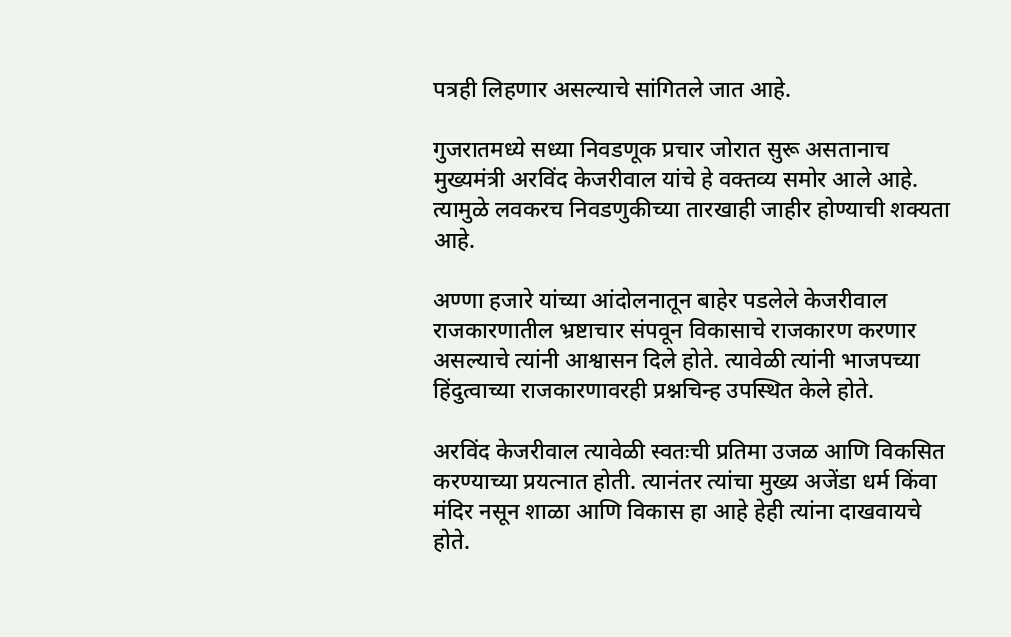पत्रही लिहणार असल्याचे सांगितले जात आहे.

गुजरातमध्ये सध्या निवडणूक प्रचार जोरात सुरू असतानाच मुख्यमंत्री अरविंद केजरीवाल यांचे हे वक्तव्य समोर आले आहे. त्यामुळे लवकरच निवडणुकीच्या तारखाही जाहीर होण्याची शक्यता आहे.

अण्णा हजारे यांच्या आंदोलनातून बाहेर पडलेले केजरीवाल राजकारणातील भ्रष्टाचार संपवून विकासाचे राजकारण करणार असल्याचे त्यांनी आश्वासन दिले होते. त्यावेळी त्यांनी भाजपच्या हिंदुत्वाच्या राजकारणावरही प्रश्नचिन्ह उपस्थित केले होते.

अरविंद केजरीवाल त्यावेळी स्वतःची प्रतिमा उजळ आणि विकसित करण्याच्या प्रयत्नात होती. त्यानंतर त्यांचा मुख्य अजेंडा धर्म किंवा मंदिर नसून शाळा आणि विकास हा आहे हेही त्यांना दाखवायचे होते.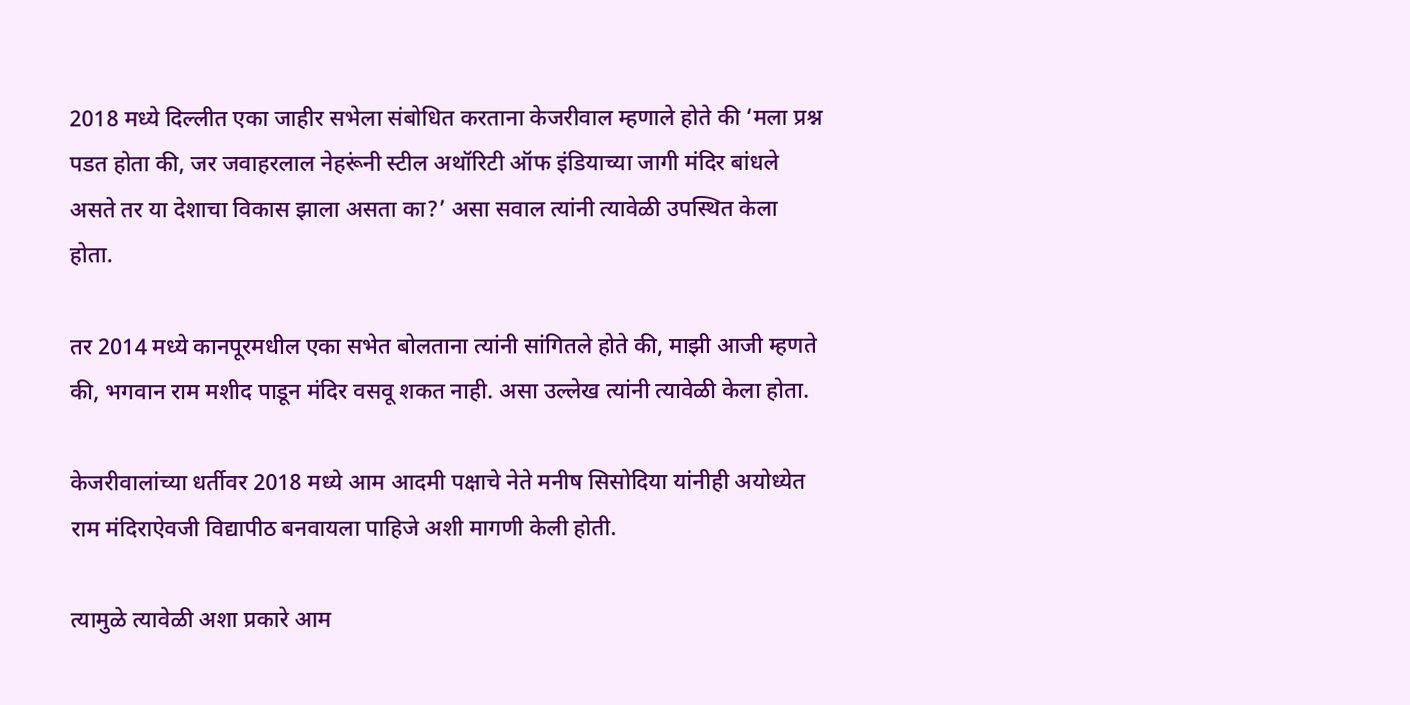2018 मध्ये दिल्लीत एका जाहीर सभेला संबोधित करताना केजरीवाल म्हणाले होते की ‘मला प्रश्न पडत होता की, जर जवाहरलाल नेहरूंनी स्टील अथॉरिटी ऑफ इंडियाच्या जागी मंदिर बांधले असते तर या देशाचा विकास झाला असता का?’ असा सवाल त्यांनी त्यावेळी उपस्थित केला होता.

तर 2014 मध्ये कानपूरमधील एका सभेत बोलताना त्यांनी सांगितले होते की, माझी आजी म्हणते की, भगवान राम मशीद पाडून मंदिर वसवू शकत नाही. असा उल्लेख त्यांनी त्यावेळी केला होता.

केजरीवालांच्या धर्तीवर 2018 मध्ये आम आदमी पक्षाचे नेते मनीष सिसोदिया यांनीही अयोध्येत राम मंदिराऐवजी विद्यापीठ बनवायला पाहिजे अशी मागणी केली होती.

त्यामुळे त्यावेळी अशा प्रकारे आम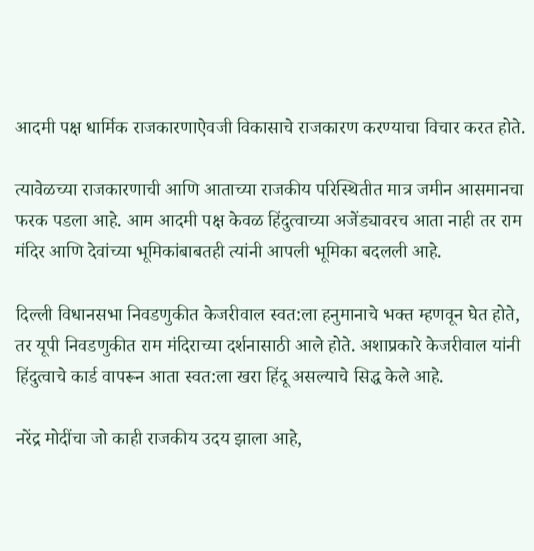आदमी पक्ष धार्मिक राजकारणाऐवजी विकासाचे राजकारण करण्याचा विचार करत होते.

त्यावेळच्या राजकारणाची आणि आताच्या राजकीय परिस्थितीत मात्र जमीन आसमानचा फरक पडला आहे. आम आदमी पक्ष केवळ हिंदुत्वाच्या अजेंड्यावरच आता नाही तर राम मंदिर आणि देवांच्या भूमिकांबाबतही त्यांनी आपली भूमिका बदलली आहे.

दिल्ली विधानसभा निवडणुकीत केजरीवाल स्वत:ला हनुमानाचे भक्त म्हणवून घेत होते, तर यूपी निवडणुकीत राम मंदिराच्या दर्शनासाठी आले होते. अशाप्रकारे केजरीवाल यांनी हिंदुत्वाचे कार्ड वापरून आता स्वत:ला खरा हिंदू असल्याचे सिद्ध केले आहे.

नरेंद्र मोदींचा जो काही राजकीय उदय झाला आहे,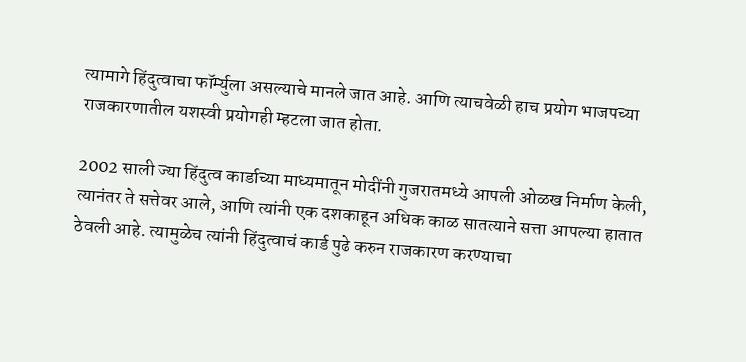त्यामागे हिंदुत्वाचा फॉर्म्युला असल्याचे मानले जात आहे. आणि त्याचवेळी हाच प्रयोग भाजपच्या राजकारणातील यशस्वी प्रयोगही म्हटला जात होता.

2002 साली ज्या हिंदुत्व कार्डाच्या माध्यमातून मोदींनी गुजरातमध्ये आपली ओळख निर्माण केली, त्यानंतर ते सत्तेवर आले, आणि त्यांनी एक दशकाहून अधिक काळ सातत्याने सत्ता आपल्या हातात ठेवली आहे. त्यामुळेच त्यांनी हिंदुत्वाचं कार्ड पुढे करुन राजकारण करण्याचा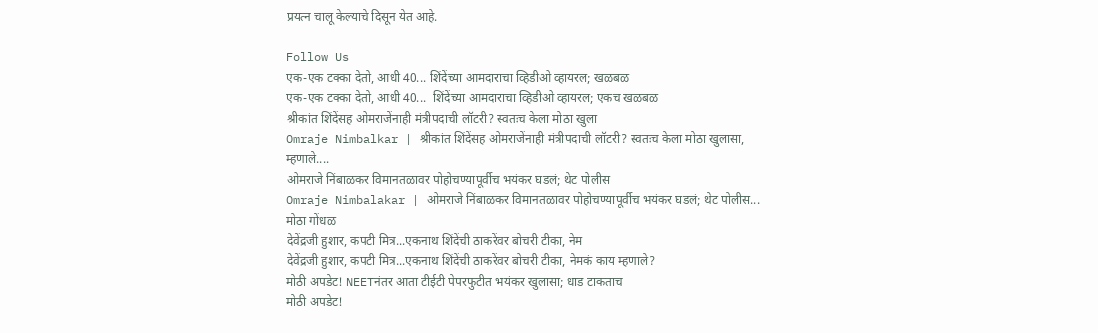प्रयत्न चालू केल्याचे दिसून येत आहे.

Follow Us
एक-एक टक्का देतो, आधी 40... शिंदेंच्या आमदाराचा व्हिडीओ व्हायरल; खळबळ
एक-एक टक्का देतो, आधी 40...  शिंदेंच्या आमदाराचा व्हिडीओ व्हायरल; एकच खळबळ
श्रीकांत शिंदेंसह ओमराजेंनाही मंत्रीपदाची लॉटरी? स्वतःच केला मोठा खुला
Omraje Nimbalkar | श्रीकांत शिंदेंसह ओमराजेंनाही मंत्रीपदाची लॉटरी? स्वतःच केला मोठा खुलासा, म्हणाले....
ओमराजे निंबाळकर विमानतळावर पोहोचण्यापूर्वीच भयंकर घडलं; थेट पोलीस
Omraje Nimbalakar | ओमराजे निंबाळकर विमानतळावर पोहोचण्यापूर्वीच भयंकर घडलं; थेट पोलीस... मोठा गोंधळ
देवेंद्रजी हुशार, कपटी मित्र...एकनाथ शिंदेंची ठाकरेंवर बोचरी टीका, नेम
देवेंद्रजी हुशार, कपटी मित्र...एकनाथ शिंदेंची ठाकरेंवर बोचरी टीका, नेमकं काय म्हणाले?
मोठी अपडेट! NEETनंतर आता टीईटी पेपरफुटीत भयंकर खुलासा; धाड टाकताच
मोठी अपडेट!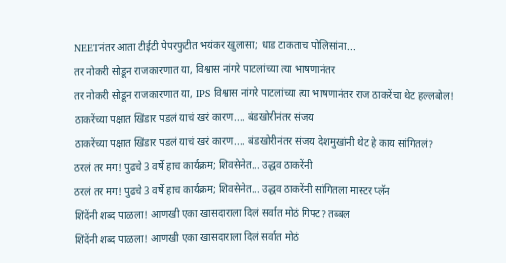NEETनंतर आता टीईटी पेपरफुटीत भयंकर खुलासा; धाड टाकताच पोलिसांना...
तर नोकरी सोडून राजकारणात या, विश्वास नांगरे पाटलांच्या त्या भाषणानंतर
तर नोकरी सोडून राजकारणात या, IPS विश्वास नांगरे पाटलांच्या त्या भाषणानंतर राज ठाकरेंचा थेट हल्लबोल!
ठाकरेंच्या पक्षात खिंडार पडलं याचं खरं कारण.... बंडखोरीनंतर संजय
ठाकरेंच्या पक्षात खिंडार पडलं याचं खरं कारण.... बंडखोरीनंतर संजय देशमुखांनी थेट हे काय सांगितलं?
ठरलं तर मग! पुढचे 3 वर्षे हाच कार्यक्रम; शिवसेनेत... उद्धव ठाकरेंनी
ठरलं तर मग! पुढचे 3 वर्षे हाच कार्यक्रम; शिवसेनेत... उद्धव ठाकरेंनी सांगितला मास्टर प्लॅन
शिंदेंनी शब्द पाळला! आणखी एका खासदाराला दिलं सर्वात मोठं गिफ्ट? तब्बल
शिंदेंनी शब्द पाळला! आणखी एका खासदाराला दिलं सर्वात मोठं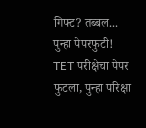गिफ्ट? तब्बल...
पुन्हा पेपरफुटी! TET परीक्षेचा पेपर फुटला, पुन्हा परिक्षा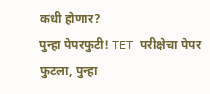कधी होणार?
पुन्हा पेपरफुटी! TET परीक्षेचा पेपर फुटला, पुन्हा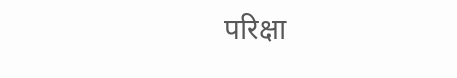परिक्षा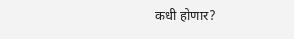कधी होणार?